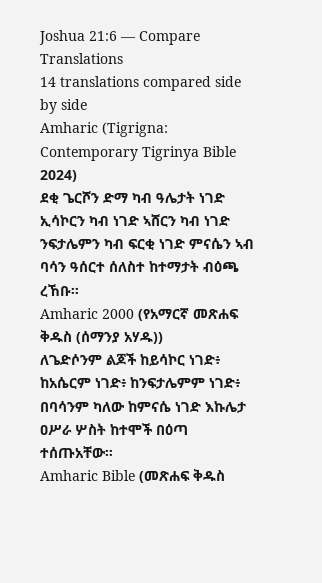Joshua 21:6 — Compare Translations
14 translations compared side by side
Amharic (Tigrigna: Contemporary Tigrinya Bible 2024)
ደቂ ጌርሾን ድማ ካብ ዓሌታት ነገድ ኢሳኮርን ካብ ነገድ ኣሸርን ካብ ነገድ ንፍታሌምን ካብ ፍርቂ ነገድ ምናሴን ኣብ ባሳን ዓሰርተ ሰለስተ ከተማታት ብዕጫ ረኸቡ።
Amharic 2000 (የአማርኛ መጽሐፍ ቅዱስ (ሰማንያ አሃዱ))
ለጌድሶንም ልጆች ከይሳኮር ነገድ፥ ከአሴርም ነገድ፥ ከንፍታሌምም ነገድ፥ በባሳንም ካለው ከምናሴ ነገድ እኩሌታ ዐሥራ ሦስት ከተሞች በዕጣ ተሰጡአቸው።
Amharic Bible (መጽሐፍ ቅዱስ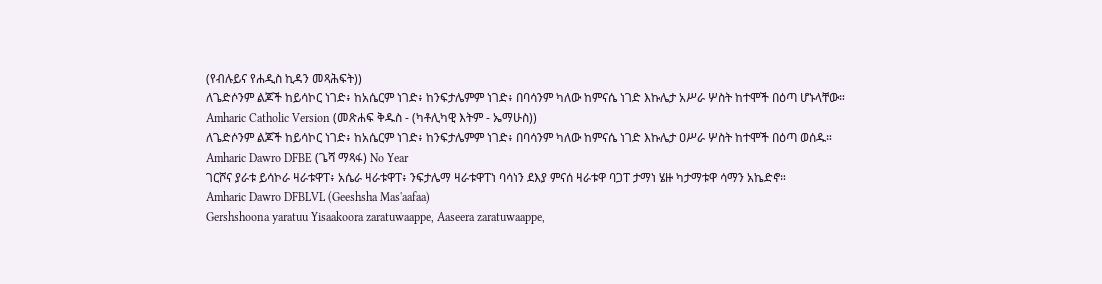(የብሉይና የሐዲስ ኪዳን መጻሕፍት))
ለጌድሶንም ልጆች ከይሳኮር ነገድ፥ ከአሴርም ነገድ፥ ከንፍታሌምም ነገድ፥ በባሳንም ካለው ከምናሴ ነገድ እኩሌታ አሥራ ሦስት ከተሞች በዕጣ ሆኑላቸው።
Amharic Catholic Version (መጽሐፍ ቅዱስ - (ካቶሊካዊ እትም - ኤማሁስ))
ለጌድሶንም ልጆች ከይሳኮር ነገድ፥ ከአሴርም ነገድ፥ ከንፍታሌምም ነገድ፥ በባሳንም ካለው ከምናሴ ነገድ እኩሌታ ዐሥራ ሦስት ከተሞች በዕጣ ወሰዱ።
Amharic Dawro DFBE (ጌሻ ማጻፋ) No Year
ገርሾና ያራቱ ይሳኮራ ዛራቱዋፐ፥ አሴራ ዛራቱዋፐ፥ ንፍታሌማ ዛራቱዋፐነ ባሳነን ደእያ ምናሰ ዛራቱዋ ባጋፐ ታማነ ሄዙ ካታማቱዋ ሳማን አኬድኖ።
Amharic Dawro DFBLVL (Geeshsha Mas'aafaa)
Gershshoona yaratuu Yisaakoora zaratuwaappe, Aaseera zaratuwaappe,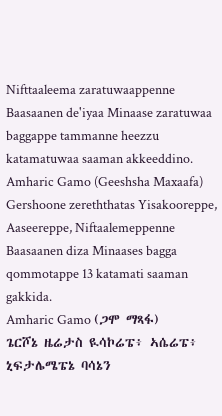Nifttaaleema zaratuwaappenne Baasaanen de'iyaa Minaase zaratuwaa baggappe tammanne heezzu katamatuwaa saaman akkeeddino.
Amharic Gamo (Geeshsha Maxaafa)
Gershoone zereththatas Yisakooreppe, Aaseereppe, Niftaalemeppenne Baasaanen diza Minaases bagga qommotappe 13 katamati saaman gakkida.
Amharic Gamo (ጋሞ ማጻፋ)
ጌርሾኔ ዜሬታስ ዪሳኮሬፔ፥ ኣሴሬፔ፥ ኒፍታሌሜፔኔ ባሳኔን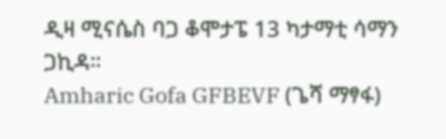ዲዛ ሚናሴስ ባጋ ቆሞታፔ 13 ካታማቲ ሳማን ጋኪዳ።
Amharic Gofa GFBEVF (ጌሻ ማፃፋ)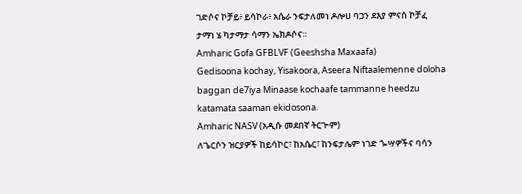ገድሶና ኮቻይ፥ ይሳኮራ፥ አሴራ ንፍታለመነ ዶሎሀ ባጋን ደእያ ምናሰ ኮቻፈ ታማነ ሄ ካታማታ ሳማን ኤክዶሶና።
Amharic Gofa GFBLVF (Geeshsha Maxaafa)
Gedisoona kochay, Yisakoora, Aseera Niftaalemenne doloha baggan de7iya Minaase kochaafe tammanne heedzu katamata saaman ekidosona.
Amharic NASV (አዲሱ መደበኛ ትርጒም)
ለጌርሶን ዝርያዎች ከይሳኮር፣ ከአሴር፣ ከንፍታሌም ነገድ ጐሣዎችና ባሳን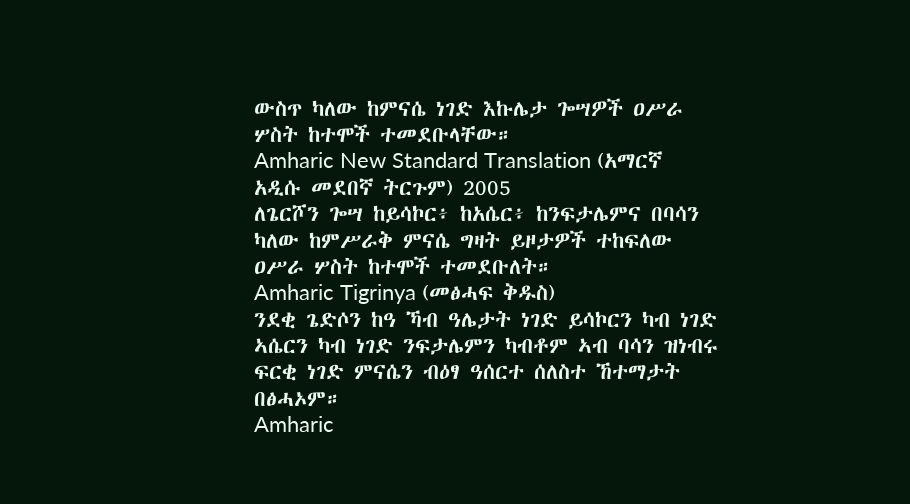ውስጥ ካለው ከምናሴ ነገድ እኩሌታ ጐሣዎች ዐሥራ ሦስት ከተሞች ተመደቡላቸው።
Amharic New Standard Translation (አማርኛ አዲሱ መደበኛ ትርጉም) 2005
ለጌርሾን ጐሣ ከይሳኮር፥ ከአሴር፥ ከንፍታሌምና በባሳን ካለው ከምሥራቅ ምናሴ ግዛት ይዞታዎች ተከፍለው ዐሥራ ሦስት ከተሞች ተመደቡለት።
Amharic Tigrinya (መፅሓፍ ቅዱስ)
ንደቂ ጌድሶን ከዓ ኻብ ዓሌታት ነገድ ይሳኮርን ካብ ነገድ ኣሴርን ካብ ነገድ ንፍታሌምን ካብቶም ኣብ ባሳን ዝነብሩ ፍርቂ ነገድ ምናሴን ብዕፃ ዓሰርተ ሰለስተ ኸተማታት በፅሓኦም።
Amharic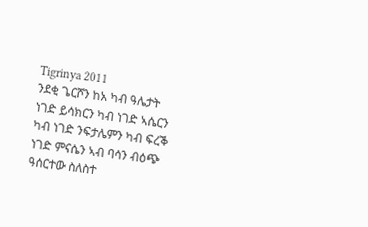Tigrinya 2011
ንደቂ ጌርሾን ከአ ካብ ዓሌታት ነገድ ይሳክርን ካብ ነገድ ኣሴርን ካብ ነገድ ንፍታሌምን ካብ ፍረቕ ነገድ ምናሴን ኣብ ባሳን ብዕጭ ዓሰርተው ስለስተ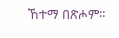ኸተማ በጽሖም።